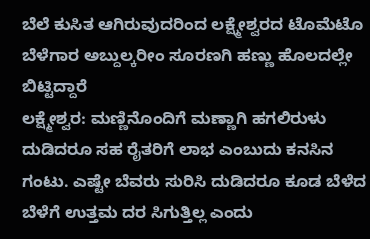ಬೆಲೆ ಕುಸಿತ ಆಗಿರುವುದರಿಂದ ಲಕ್ಷ್ಮೇಶ್ವರದ ಟೊಮೆಟೊ ಬೆಳೆಗಾರ ಅಬ್ದುಲ್ಕರೀಂ ಸೂರಣಗಿ ಹಣ್ಣು ಹೊಲದಲ್ಲೇ ಬಿಟ್ಟಿದ್ದಾರೆ
ಲಕ್ಷ್ಮೇಶ್ವರ: ಮಣ್ಣಿನೊಂದಿಗೆ ಮಣ್ಣಾಗಿ ಹಗಲಿರುಳು ದುಡಿದರೂ ಸಹ ರೈತರಿಗೆ ಲಾಭ ಎಂಬುದು ಕನಸಿನ ಗಂಟು. ಎಷ್ಟೇ ಬೆವರು ಸುರಿಸಿ ದುಡಿದರೂ ಕೂಡ ಬೆಳೆದ ಬೆಳೆಗೆ ಉತ್ತಮ ದರ ಸಿಗುತ್ತಿಲ್ಲ ಎಂದು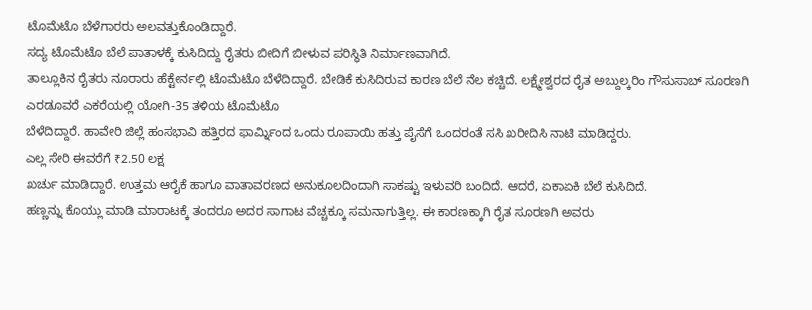ಟೊಮೆಟೊ ಬೆಳೆಗಾರರು ಅಲವತ್ತುಕೊಂಡಿದ್ದಾರೆ.
ಸದ್ಯ ಟೊಮೆಟೊ ಬೆಲೆ ಪಾತಾಳಕ್ಕೆ ಕುಸಿದಿದ್ದು ರೈತರು ಬೀದಿಗೆ ಬೀಳುವ ಪರಿಸ್ಥಿತಿ ನಿರ್ಮಾಣವಾಗಿದೆ.
ತಾಲ್ಲೂಕಿನ ರೈತರು ನೂರಾರು ಹೆಕ್ಟೇರ್ನಲ್ಲಿ ಟೊಮೆಟೊ ಬೆಳೆದಿದ್ದಾರೆ. ಬೇಡಿಕೆ ಕುಸಿದಿರುವ ಕಾರಣ ಬೆಲೆ ನೆಲ ಕಚ್ಚಿದೆ. ಲಕ್ಷ್ಮೇಶ್ವರದ ರೈತ ಅಬ್ದುಲ್ಕರಿಂ ಗೌಸುಸಾಬ್ ಸೂರಣಗಿ ಎರಡೂವರೆ ಎಕರೆಯಲ್ಲಿ ಯೋಗಿ-35 ತಳಿಯ ಟೊಮೆಟೊ
ಬೆಳೆದಿದ್ದಾರೆ. ಹಾವೇರಿ ಜಿಲ್ಲೆ ಹಂಸಭಾವಿ ಹತ್ತಿರದ ಫಾರ್ಮ್ನಿಂದ ಒಂದು ರೂಪಾಯಿ ಹತ್ತು ಪೈಸೆಗೆ ಒಂದರಂತೆ ಸಸಿ ಖರೀದಿಸಿ ನಾಟಿ ಮಾಡಿದ್ದರು.
ಎಲ್ಲ ಸೇರಿ ಈವರೆಗೆ ₹2.50 ಲಕ್ಷ
ಖರ್ಚು ಮಾಡಿದ್ದಾರೆ. ಉತ್ತಮ ಆರೈಕೆ ಹಾಗೂ ವಾತಾವರಣದ ಅನುಕೂಲದಿಂದಾಗಿ ಸಾಕಷ್ಟು ಇಳುವರಿ ಬಂದಿದೆ. ಆದರೆ, ಏಕಾಏಕಿ ಬೆಲೆ ಕುಸಿದಿದೆ.
ಹಣ್ಣನ್ನು ಕೊಯ್ಲು ಮಾಡಿ ಮಾರಾಟಕ್ಕೆ ತಂದರೂ ಅದರ ಸಾಗಾಟ ವೆಚ್ಚಕ್ಕೂ ಸಮನಾಗುತ್ತಿಲ್ಲ. ಈ ಕಾರಣಕ್ಕಾಗಿ ರೈತ ಸೂರಣಗಿ ಅವರು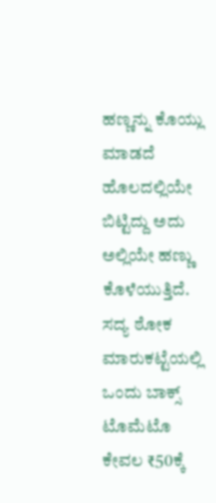ಹಣ್ಣನ್ನು ಕೊಯ್ಲು ಮಾಡದೆ ಹೊಲದಲ್ಲಿಯೇ ಬಿಟ್ಟಿದ್ದು ಅದು ಅಲ್ಲಿಯೇ ಹಣ್ಣು ಕೊಳೆಯುತ್ತಿದೆ.
ಸದ್ಯ ಠೋಕ ಮಾರುಕಟ್ಟೆಯಲ್ಲಿ ಒಂದು ಬಾಕ್ಸ್ ಟೊಮೆಟೊ ಕೇವಲ ₹50ಕ್ಕೆ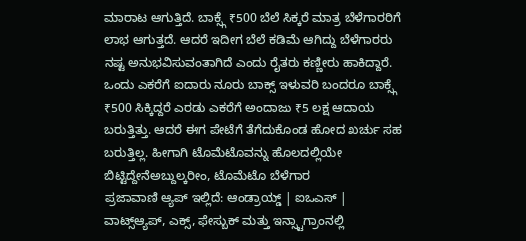ಮಾರಾಟ ಆಗುತ್ತಿದೆ. ಬಾಕ್ಸ್ಗೆ ₹500 ಬೆಲೆ ಸಿಕ್ಕರೆ ಮಾತ್ರ ಬೆಳೆಗಾರರಿಗೆ ಲಾಭ ಆಗುತ್ತದೆ. ಆದರೆ ಇದೀಗ ಬೆಲೆ ಕಡಿಮೆ ಆಗಿದ್ದು ಬೆಳೆಗಾರರು ನಷ್ಟ ಅನುಭವಿಸುವಂತಾಗಿದೆ ಎಂದು ರೈತರು ಕಣ್ಣೀರು ಹಾಕಿದ್ದಾರೆ.
ಒಂದು ಎಕರೆಗೆ ಐದಾರು ನೂರು ಬಾಕ್ಸ್ ಇಳುವರಿ ಬಂದರೂ ಬಾಕ್ಸ್ಗೆ ₹500 ಸಿಕ್ಕಿದ್ದರೆ ಎರಡು ಎಕರೆಗೆ ಅಂದಾಜು ₹5 ಲಕ್ಷ ಆದಾಯ ಬರುತ್ತಿತ್ತು. ಆದರೆ ಈಗ ಪೇಟೆಗೆ ತೆಗೆದುಕೊಂಡ ಹೋದ ಖರ್ಚು ಸಹ ಬರುತ್ತಿಲ್ಲ. ಹೀಗಾಗಿ ಟೊಮೆಟೊವನ್ನು ಹೊಲದಲ್ಲಿಯೇ ಬಿಟ್ಟಿದ್ದೇನೆಅಬ್ದುಲ್ಕರೀಂ, ಟೊಮೆಟೊ ಬೆಳೆಗಾರ
ಪ್ರಜಾವಾಣಿ ಆ್ಯಪ್ ಇಲ್ಲಿದೆ: ಆಂಡ್ರಾಯ್ಡ್ | ಐಒಎಸ್ | ವಾಟ್ಸ್ಆ್ಯಪ್, ಎಕ್ಸ್, ಫೇಸ್ಬುಕ್ ಮತ್ತು ಇನ್ಸ್ಟಾಗ್ರಾಂನಲ್ಲಿ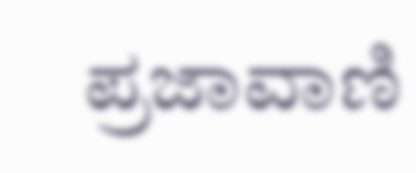ಪ್ರಜಾವಾಣಿ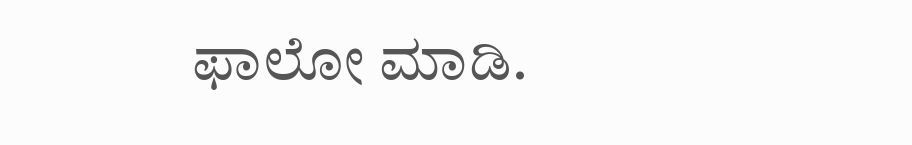ಫಾಲೋ ಮಾಡಿ.